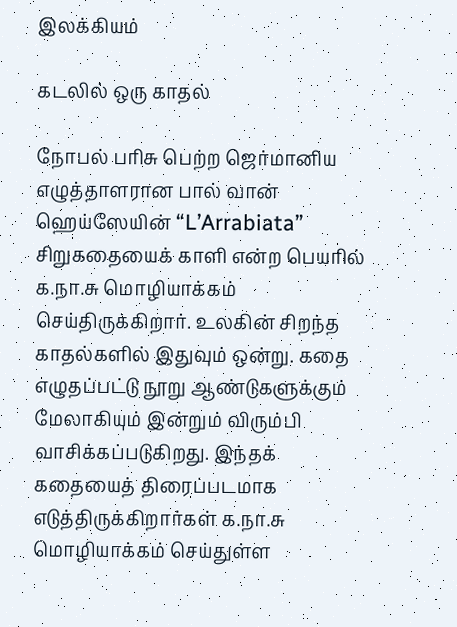இலக்கியம்

கடலில் ஒரு காதல்

நோபல் பரிசு பெற்ற ஜெர்மானிய எழுத்தாளரான பால் வான் ஹெய்ஸேயின் “L’Arrabiata” சிறுகதையைக் காளி என்ற பெயரில் க.நா.சு மொழியாக்கம் செய்திருக்கிறார். உலகின் சிறந்த காதல்களில் இதுவும் ஒன்று. கதை எழுதப்பட்டு நூறு ஆண்டுகளுக்கும் மேலாகியும் இன்றும் விரும்பி வாசிக்கப்படுகிறது. இந்தக் கதையைத் திரைப்படமாக எடுத்திருக்கிறார்கள் க.நா.சு மொழியாக்கம் செய்துள்ள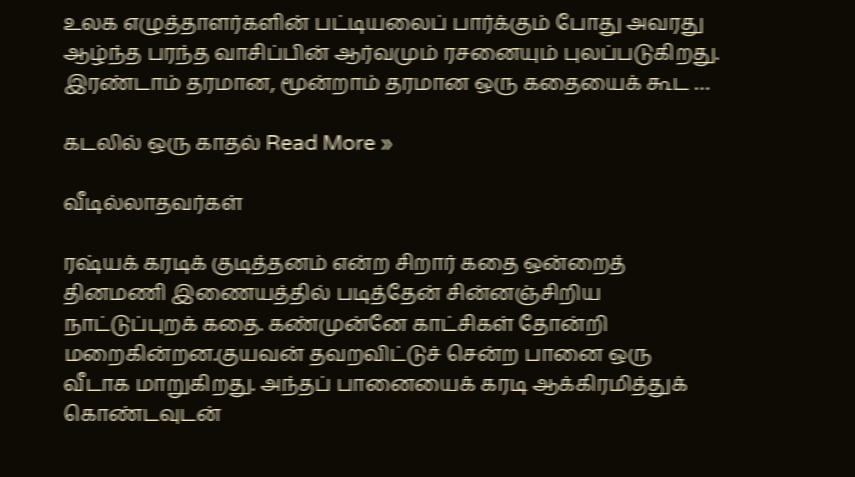உலக எழுத்தாளர்களின் பட்டியலைப் பார்க்கும் போது அவரது ஆழ்ந்த பரந்த வாசிப்பின் ஆர்வமும் ரசனையும் புலப்படுகிறது. இரண்டாம் தரமான, மூன்றாம் தரமான ஒரு கதையைக் கூட …

கடலில் ஒரு காதல் Read More »

வீடில்லாதவர்கள்

ரஷ்யக் கரடிக் குடித்தனம் என்ற சிறார் கதை ஒன்றைத் தினமணி இணையத்தில் படித்தேன் சின்னஞ்சிறிய நாட்டுப்புறக் கதை. கண்முன்னே காட்சிகள் தோன்றி மறைகின்றன.குயவன் தவறவிட்டுச் சென்ற பானை ஒரு வீடாக மாறுகிறது. அந்தப் பானையைக் கரடி ஆக்கிரமித்துக் கொண்டவுடன்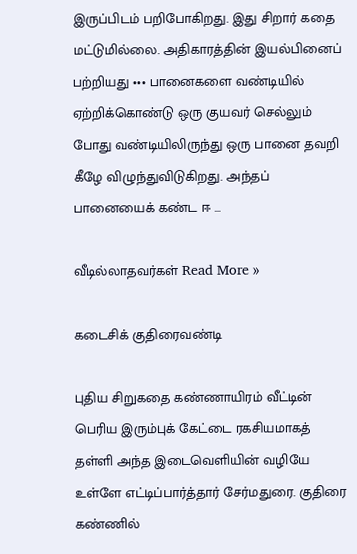இருப்பிடம் பறிபோகிறது. இது சிறார் கதை மட்டுமில்லை. அதிகாரத்தின் இயல்பினைப் பற்றியது ••• பானைகளை வண்டியில் ஏற்றிக்கொண்டு ஒரு குயவர் செல்லும் போது வண்டியிலிருந்து ஒரு பானை தவறி கீழே விழுந்துவிடுகிறது. அந்தப் பானையைக் கண்ட ஈ …

வீடில்லாதவர்கள் Read More »

கடைசிக் குதிரைவண்டி

புதிய சிறுகதை கண்ணாயிரம் வீட்டின் பெரிய இரும்புக் கேட்டை ரகசியமாகத் தள்ளி அந்த இடைவெளியின் வழியே உள்ளே எட்டிப்பார்த்தார் சேர்மதுரை. குதிரை கண்ணில்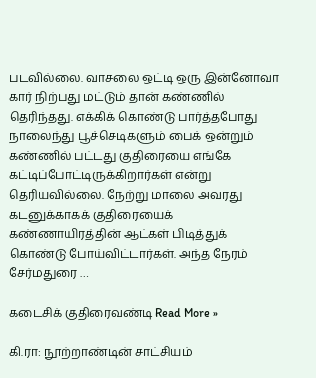படவில்லை. வாசலை ஒட்டி ஒரு இன்னோவா கார் நிற்பது மட்டும் தான் கண்ணில் தெரிந்தது. எக்கிக் கொண்டு பார்த்தபோது நாலைந்து பூச்செடிகளும் பைக் ஒன்றும் கண்ணில் பட்டது குதிரையை எங்கே கட்டிப்போட்டிருக்கிறார்கள் என்று தெரியவில்லை. நேற்று மாலை அவரது கடனுக்காகக் குதிரையைக் கண்ணாயிரத்தின் ஆட்கள் பிடித்துக் கொண்டு போய்விட்டார்கள். அந்த நேரம் சேர்மதுரை …

கடைசிக் குதிரைவண்டி Read More »

கி.ரா: நூற்றாண்டின் சாட்சியம்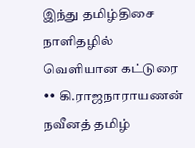இந்து தமிழ்திசை நாளிதழில் வெளியான கட்டுரை •• கி.ராஜநாராயணன் நவீனத் தமிழ்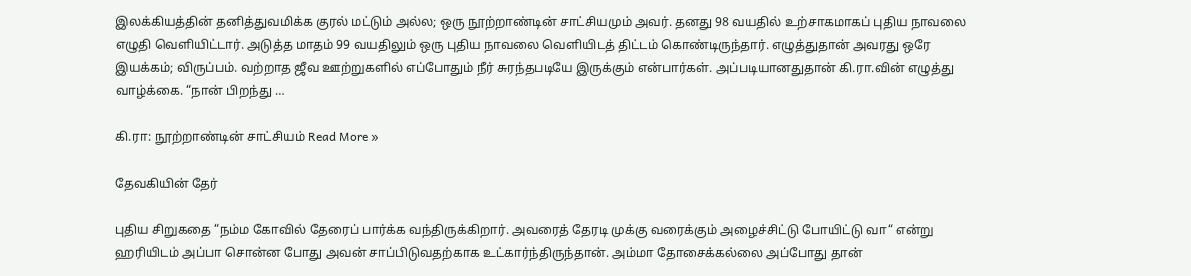இலக்கியத்தின் தனித்துவமிக்க குரல் மட்டும் அல்ல; ஒரு நூற்றாண்டின் சாட்சியமும் அவர். தனது 98 வயதில் உற்சாகமாகப் புதிய நாவலை எழுதி வெளியிட்டார். அடுத்த மாதம் 99 வயதிலும் ஒரு புதிய நாவலை வெளியிடத் திட்டம் கொண்டிருந்தார். எழுத்துதான் அவரது ஒரே இயக்கம்; விருப்பம். வற்றாத ஜீவ ஊற்றுகளில் எப்போதும் நீர் சுரந்தபடியே இருக்கும் என்பார்கள். அப்படியானதுதான் கி.ரா.வின் எழுத்து வாழ்க்கை. “நான் பிறந்து …

கி.ரா: நூற்றாண்டின் சாட்சியம் Read More »

தேவகியின் தேர்

புதிய சிறுகதை “நம்ம கோவில் தேரைப் பார்க்க வந்திருக்கிறார். அவரைத் தேரடி முக்கு வரைக்கும் அழைச்சிட்டு போயிட்டு வா“ என்று ஹரியிடம் அப்பா சொன்ன போது அவன் சாப்பிடுவதற்காக உட்கார்ந்திருந்தான். அம்மா தோசைக்கல்லை அப்போது தான்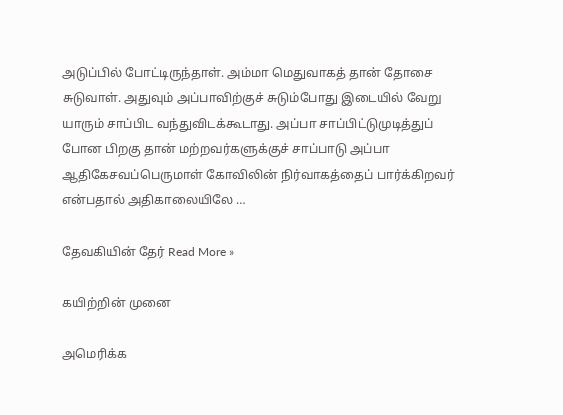அடுப்பில் போட்டிருந்தாள். அம்மா மெதுவாகத் தான் தோசை சுடுவாள். அதுவும் அப்பாவிற்குச் சுடும்போது இடையில் வேறு யாரும் சாப்பிட வந்துவிடக்கூடாது. அப்பா சாப்பிட்டுமுடித்துப் போன பிறகு தான் மற்றவர்களுக்குச் சாப்பாடு அப்பா ஆதிகேசவப்பெருமாள் கோவிலின் நிர்வாகத்தைப் பார்க்கிறவர் என்பதால் அதிகாலையிலே …

தேவகியின் தேர் Read More »

கயிற்றின் முனை

அமெரிக்க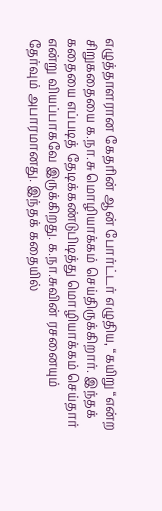எழுத்தாளரான கேதரின் ஆன் போர்ட்டர் எழுதிய, “கயிறு “என்ற சிறுகதையை க.நா.சு மொழியாக்கம் செய்திருக்கிறார். இந்தக் கதையை எப்படித் தேடிக்கண்டுபிடித்து மொழியாக்கம் செய்தார் என்று வியப்பாகவே இருக்கிறது. க.நா.சுவின் ரசனையும் தேர்வும் அபாரமானது. இந்தக் கதையில்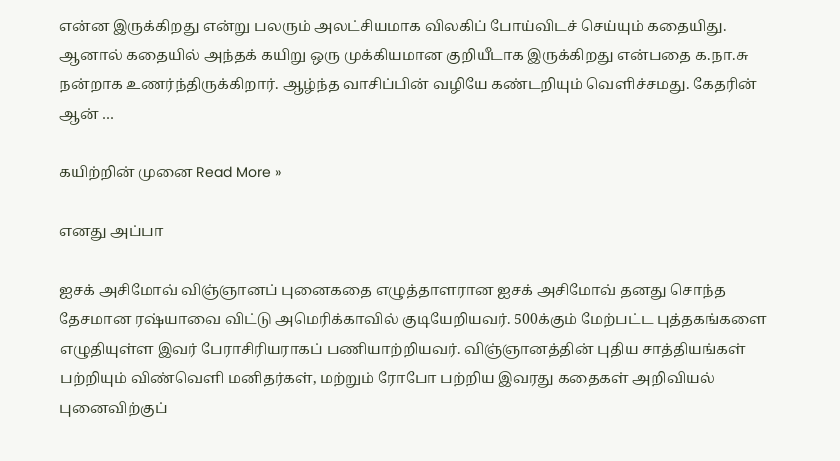என்ன இருக்கிறது என்று பலரும் அலட்சியமாக விலகிப் போய்விடச் செய்யும் கதையிது. ஆனால் கதையில் அந்தக் கயிறு ஒரு முக்கியமான குறியீடாக இருக்கிறது என்பதை க.நா.சு நன்றாக உணர்ந்திருக்கிறார். ஆழ்ந்த வாசிப்பின் வழியே கண்டறியும் வெளிச்சமது. கேதரின் ஆன் …

கயிற்றின் முனை Read More »

எனது அப்பா

ஐசக் அசிமோவ் விஞ்ஞானப் புனைகதை எழுத்தாளரான ஐசக் அசிமோவ் தனது சொந்த தேசமான ரஷ்யாவை விட்டு அமெரிக்காவில் குடியேறியவர். 500க்கும் மேற்பட்ட புத்தகங்களை எழுதியுள்ள இவர் பேராசிரியராகப் பணியாற்றியவர். விஞ்ஞானத்தின் புதிய சாத்தியங்கள் பற்றியும் விண்வெளி மனிதர்கள், மற்றும் ரோபோ பற்றிய இவரது கதைகள் அறிவியல் புனைவிற்குப்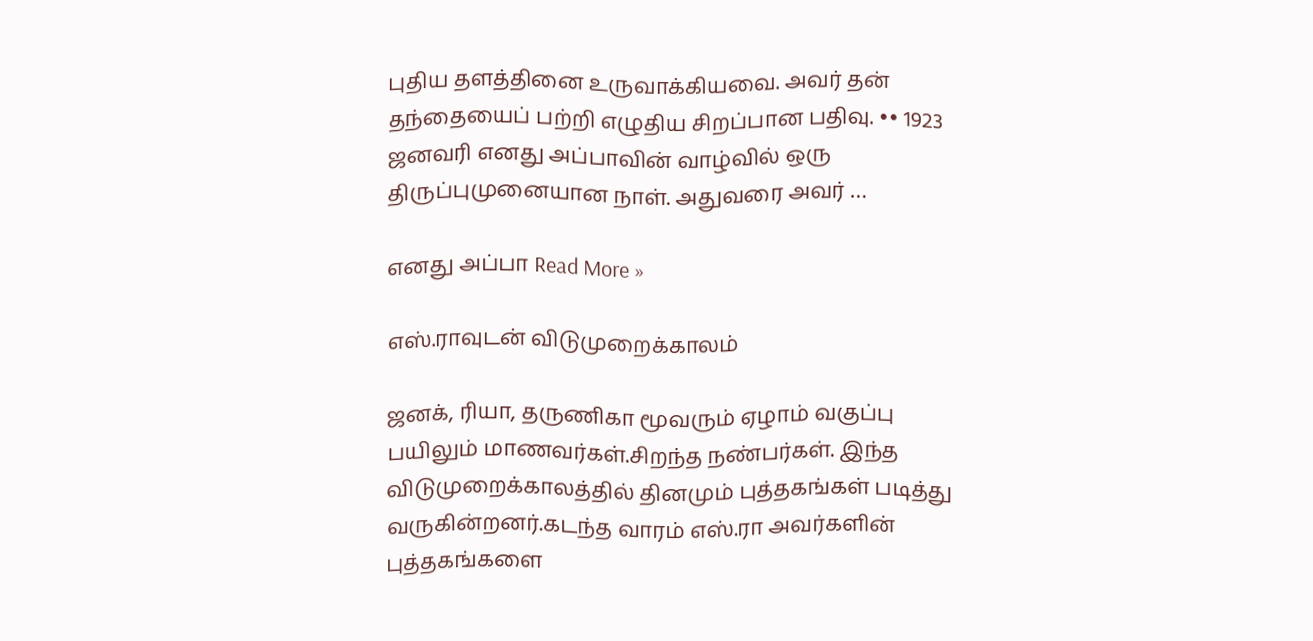புதிய தளத்தினை உருவாக்கியவை. அவர் தன் தந்தையைப் பற்றி எழுதிய சிறப்பான பதிவு. •• 1923 ஜனவரி எனது அப்பாவின் வாழ்வில் ஒரு திருப்புமுனையான நாள். அதுவரை அவர் …

எனது அப்பா Read More »

எஸ்.ராவுடன் விடுமுறைக்காலம்

ஜனக், ரியா, தருணிகா மூவரும் ஏழாம் வகுப்பு பயிலும் மாணவர்கள்.சிறந்த நண்பர்கள். இந்த விடுமுறைக்காலத்தில் தினமும் புத்தகங்கள் படித்து வருகின்றனர்.கடந்த வாரம் எஸ்.ரா அவர்களின் புத்தகங்களை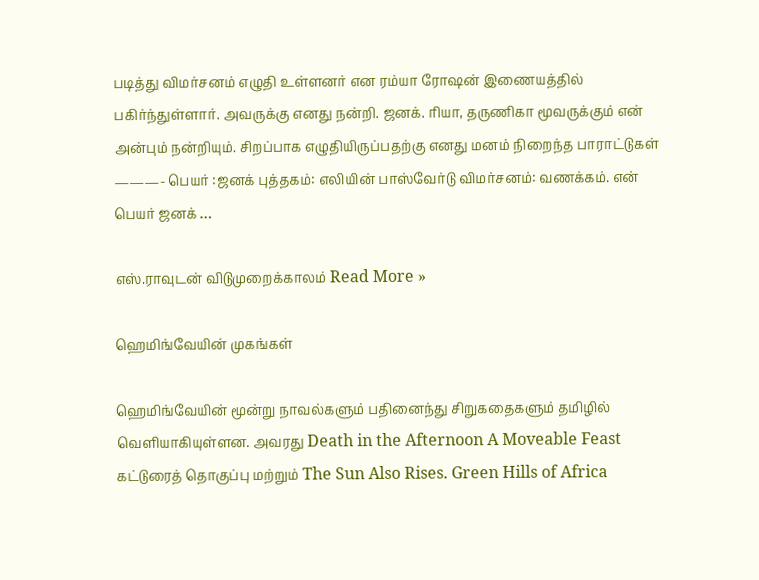படித்து விமர்சனம் எழுதி உள்ளனர் என ரம்யா ரோஷன் இணையத்தில் பகிர்ந்துள்ளார். அவருக்கு எனது நன்றி. ஜனக். ரியா, தருணிகா மூவருக்கும் என் அன்பும் நன்றியும். சிறப்பாக எழுதியிருப்பதற்கு எனது மனம் நிறைந்த பாராட்டுகள் ———- பெயர் :ஜனக் புத்தகம்: எலியின் பாஸ்வேர்டு விமர்சனம்: வணக்கம். என் பெயர் ஜனக் …

எஸ்.ராவுடன் விடுமுறைக்காலம் Read More »

ஹெமிங்வேயின் முகங்கள்

ஹெமிங்வேயின் மூன்று நாவல்களும் பதினைந்து சிறுகதைகளும் தமிழில் வெளியாகியுள்ளன. அவரது Death in the Afternoon A Moveable Feast கட்டுரைத் தொகுப்பு மற்றும் The Sun Also Rises. Green Hills of Africa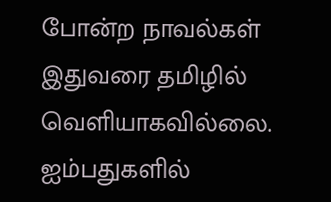போன்ற நாவல்கள் இதுவரை தமிழில் வெளியாகவில்லை. ஐம்பதுகளில்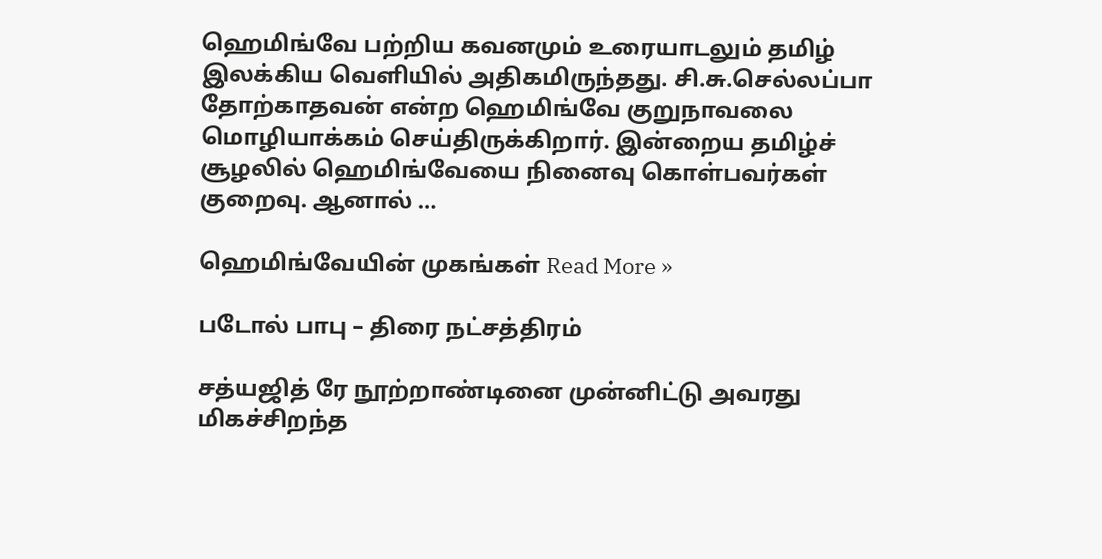ஹெமிங்வே பற்றிய கவனமும் உரையாடலும் தமிழ் இலக்கிய வெளியில் அதிகமிருந்தது. சி.சு.செல்லப்பா தோற்காதவன் என்ற ஹெமிங்வே குறுநாவலை மொழியாக்கம் செய்திருக்கிறார். இன்றைய தமிழ்ச் சூழலில் ஹெமிங்வேயை நினைவு கொள்பவர்கள் குறைவு. ஆனால் …

ஹெமிங்வேயின் முகங்கள் Read More »

படோல் பாபு – திரை நட்சத்திரம்

சத்யஜித் ரே நூற்றாண்டினை முன்னிட்டு அவரது மிகச்சிறந்த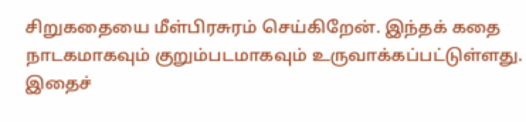சிறுகதையை மீள்பிரசுரம் செய்கிறேன். இந்தக் கதை நாடகமாகவும் குறும்படமாகவும் உருவாக்கப்பட்டுள்ளது. இதைச்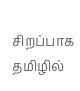சிறப்பாக தமிழில்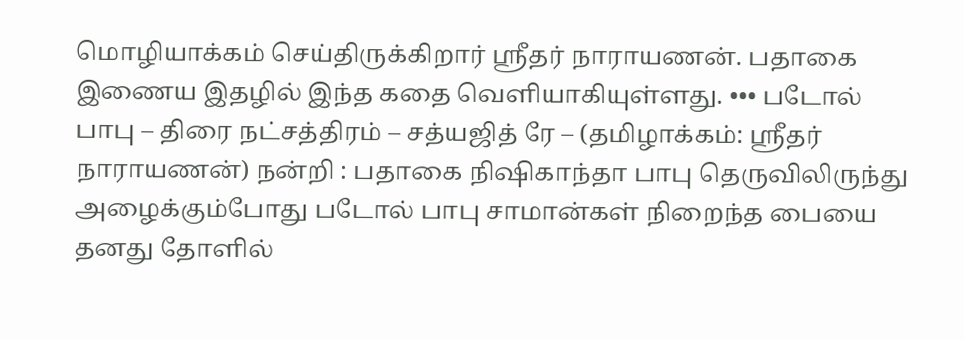மொழியாக்கம் செய்திருக்கிறார் ஸ்ரீதர் நாராயணன். பதாகை இணைய இதழில் இந்த கதை வெளியாகியுள்ளது. ••• படோல் பாபு – திரை நட்சத்திரம் – சத்யஜித் ரே – (தமிழாக்கம்: ஸ்ரீதர் நாராயணன்) நன்றி : பதாகை நிஷிகாந்தா பாபு தெருவிலிருந்து அழைக்கும்போது படோல் பாபு சாமான்கள் நிறைந்த பையை தனது தோளில்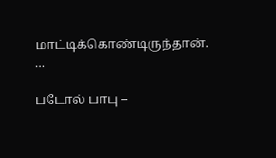மாட்டிக்கொண்டிருந்தான். …

படோல் பாபு –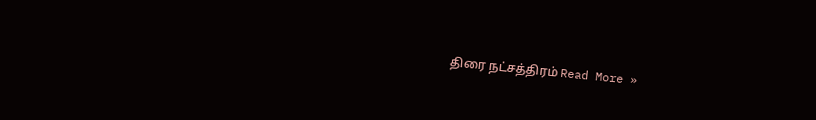திரை நட்சத்திரம் Read More »